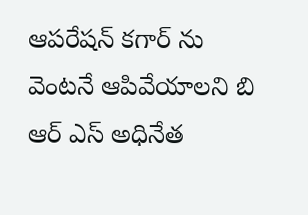ఆపరేషన్ కగార్ ను వెంటనే ఆపివేయాలని బి ఆర్ ఎస్ అధినేత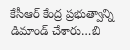కేసీఆర్ కేంద్ర ప్రభుత్వాన్ని డిమాండ్ చేశారు…బి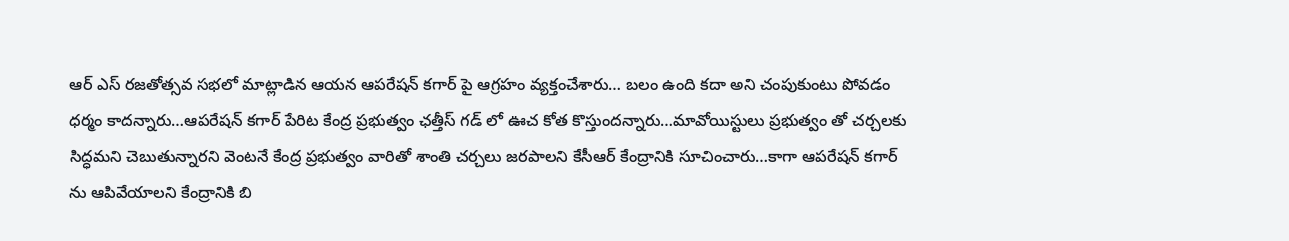ఆర్ ఎస్ రజతోత్సవ సభలో మాట్లాడిన ఆయన ఆపరేషన్ కగార్ పై ఆగ్రహం వ్యక్తంచేశారు… బలం ఉంది కదా అని చంపుకుంటు పోవడం ధర్మం కాదన్నారు…ఆపరేషన్ కగార్ పేరిట కేంద్ర ప్రభుత్వం ఛత్తీస్ గడ్ లో ఊచ కోత కొస్తుందన్నారు…మావోయిస్టులు ప్రభుత్వం తో చర్చలకు సిద్ధమని చెబుతున్నారని వెంటనే కేంద్ర ప్రభుత్వం వారితో శాంతి చర్చలు జరపాలని కేసీఆర్ కేంద్రానికి సూచించారు…కాగా ఆపరేషన్ కగార్ ను ఆపివేయాలని కేంద్రానికి బి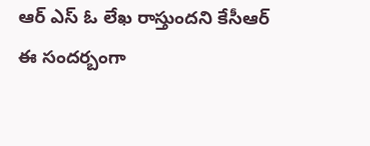ఆర్ ఎస్ ఓ లేఖ రాస్తుందని కేసీఆర్ ఈ సందర్బంగా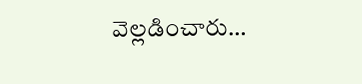వెల్లడించారు…